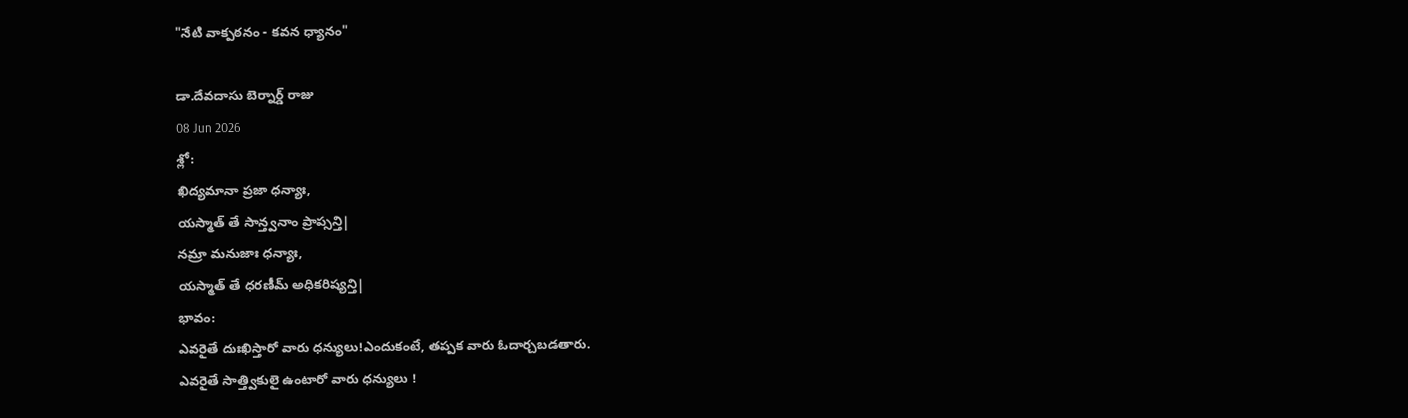"నేటి వాక్పఠనం - కవన ధ్యానం"

డా.దేవదాసు బెర్నార్డ్ రాజు
08 Jun 2026
శ్లో:
ఖిద్యమానా ప్రజా ధన్యాః,
యస్మాత్ తే సాన్త్వనాం ప్రాప్సన్తి|
నమ్రా మనుజాః ధన్యాః,
యస్మాత్ తే ధరణీమ్ అధికరిష్యన్తి|
భావం:
ఎవరైతే దుఃఖిస్తారో వారు ధన్యులు!ఎందుకంటే, తప్పక వారు ఓదార్చబడతారు.
ఎవరైతే సాత్త్వికులై ఉంటారో వారు ధన్యులు !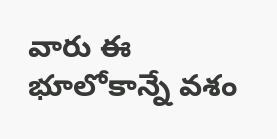వారు ఈ భూలోకాన్నే వశం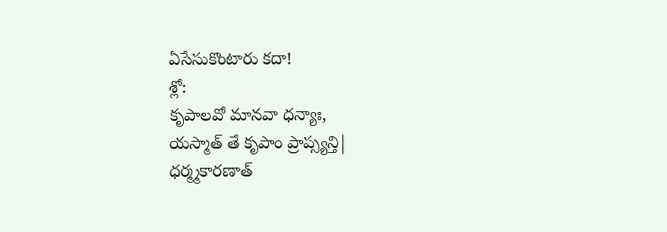ఏసేసుకొంటారు కదా!
శ్లో:
కృపాలవో మానవా ధన్యాః,
యస్మాత్ తే కృపాం ప్రాప్స్యన్తి|
ధర్మ్మకారణాత్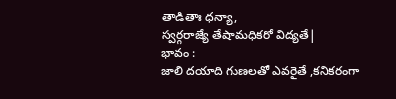తాడితాః ధన్యా,
స్వర్గరాజ్యే తేషామధికరో విద్యతే|
భావం :
జాలి దయాది గుణలతో ఎవరైతే ,కనికరంగా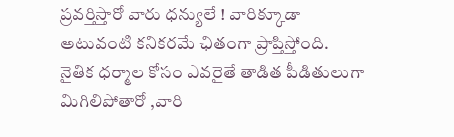ప్రవర్తిస్తారో వారు ధన్యులే ! వారిక్కూడా అటువంటి కనికరమే ఛితంగా ప్రాప్తిస్తోంది.
నైతిక ధర్మాల కోసం ఎవరైతే తాడిత పీడితులుగా మిగిలిపోతారో ,వారి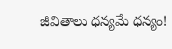జీవితాలు ధన్యమే ధన్యం!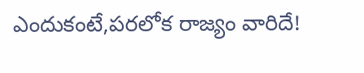ఎందుకంటే,పరలోక రాజ్యం వారిదే!